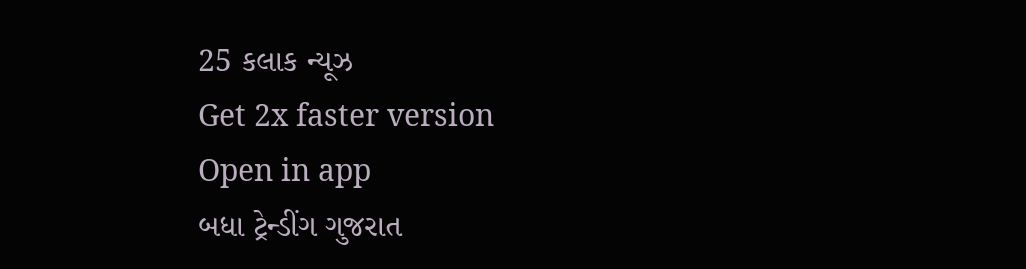25 કલાક ન્યૂઝ
Get 2x faster version
Open in app
બધા ટ્રેન્ડીંગ ગુજરાત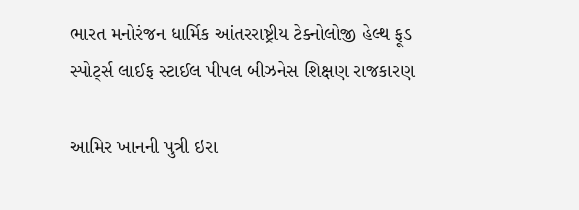ભારત મનોરંજન ધાર્મિક આંતરરાષ્ટ્રીય ટેક્નોલોજી હેલ્થ ફૂડ સ્પોર્ટ્સ લાઈફ સ્ટાઈલ પીપલ બીઝનેસ શિક્ષણ રાજકારણ

આમિર ખાનની પુત્રી ઇરા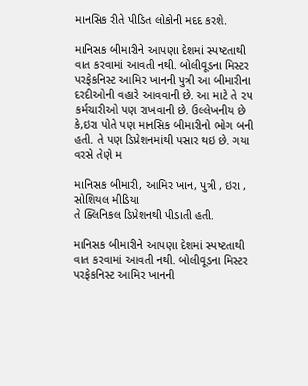માનસિક રીતે પીડિત લોકોની મદદ કરશે.

માનિસક બીમારીને આપણા દેશમાં સ્પષ્ટતાથી વાત કરવામાં આવતી નથી. બોલીવૂડના મિસ્ટર પરફેકનિસ્ટ આમિર ખાનની પુત્રી આ બીમારીના દરદીઓની વહારે આવવાની છે. આ માટે તે ૨૫ કર્મચારીઓ પણ રાખવાની છે. ઉલ્લેખનીય છે કે,ઇરા પોતે પણ માનસિક બીમારીનો ભોગ બની હતી. તે પણ ડિપ્રેશનમાંથી પસાર થઇ છે. ગયા વરસે તેણે મ

માનિસક બીમારી, આમિર ખાન, પુત્રી , ઇરા , સોશિયલ મીડિયા
તે ક્લિનિકલ ડિપ્રેશનથી પીડાતી હતી.

માનિસક બીમારીને આપણા દેશમાં સ્પષ્ટતાથી વાત કરવામાં આવતી નથી. બોલીવૂડના મિસ્ટર પરફેકનિસ્ટ આમિર ખાનની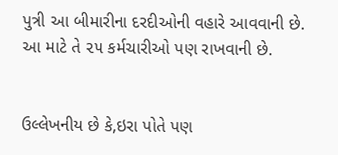પુત્રી આ બીમારીના દરદીઓની વહારે આવવાની છે. આ માટે તે ૨૫ કર્મચારીઓ પણ રાખવાની છે.


ઉલ્લેખનીય છે કે,ઇરા પોતે પણ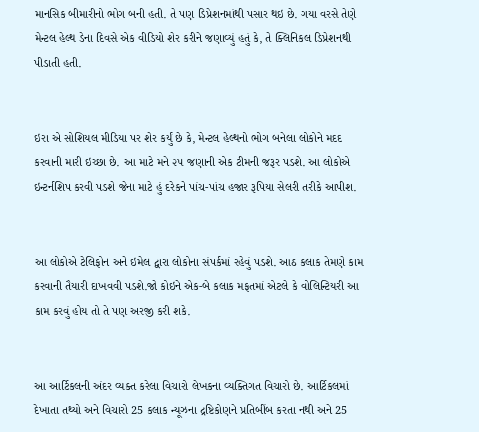માનસિક બીમારીનો ભોગ બની હતી. તે પણ ડિપ્રેશનમાંથી પસાર થઇ છે. ગયા વરસે તેણે મેન્ટલ હેલ્થ ડેના દિવસે એક વીડિયો શેર કરીને જણાવ્યું હતું કે, તે ક્લિનિકલ ડિપ્રેશનથી પીડાતી હતી.


ઇરા એ સોશિયલ મીડિયા પર શેર કર્યું છે કે, મેન્ટલ હેલ્થનો ભોગ બનેલા લોકોને મદદ કરવાની મારી ઇચ્છા છે. આ માટે મને ૨૫ જણાની એક ટીમની જરૂર પડશે. આ લોકોએ ઇન્ટર્નશિપ કરવી પડશે જેના માટે હું દરેકને પાંચ-પાંચ હજાર રૂપિયા સેલરી તરીકે આપીશ.


આ લોકોએ ટેલિફોન અને ઇમેલ દ્વારા લોકોના સંપર્કમાં રહેવું પડશે. આઠ કલાક તેમણે કામ કરવાની તૈયારી દાખવવી પડશે.જો કોઇને એક-બે કલાક મફતમાં એટલે કે વોલિન્ટિયરી આ કામ કરવું હોય તો તે પણ અરજી કરી શકે.


આ આર્ટિકલની અંદર વ્યક્ત કરેલા વિચારો લેખકના વ્યક્તિગત વિચારો છે. આર્ટિકલમાં દેખાતા તથ્યો અને વિચારો 25 કલાક ન્યૂઝના દ્રષ્ટિકોણને પ્રતિબીંબ કરતા નથી અને 25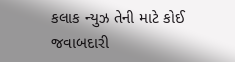કલાક ન્યુઝ તેની માટે કોઈ જવાબદારી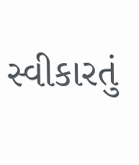સ્વીકારતું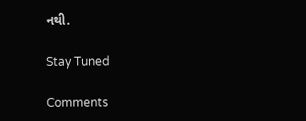નથી.

Stay Tuned

Comments